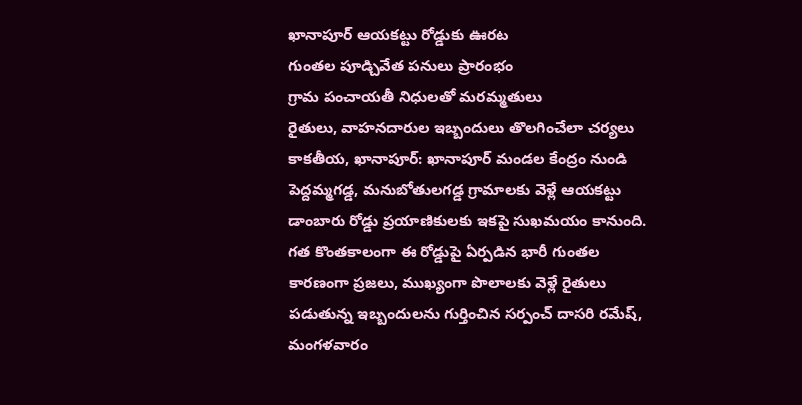ఖానాపూర్ ఆయకట్టు రోడ్డుకు ఊరట
గుంతల పూడ్చివేత పనులు ప్రారంభం
గ్రామ పంచాయతీ నిధులతో మరమ్మతులు
రైతులు, వాహనదారుల ఇబ్బందులు తొలగించేలా చర్యలు
కాకతీయ, ఖానాపూర్: ఖానాపూర్ మండల కేంద్రం నుండి పెద్దమ్మగడ్డ, మనుబోతులగడ్డ గ్రామాలకు వెళ్లే ఆయకట్టు డాంబారు రోడ్డు ప్రయాణికులకు ఇకపై సుఖమయం కానుంది. గత కొంతకాలంగా ఈ రోడ్డుపై ఏర్పడిన భారీ గుంతల కారణంగా ప్రజలు, ముఖ్యంగా పొలాలకు వెళ్లే రైతులు పడుతున్న ఇబ్బందులను గుర్తించిన సర్పంచ్ దాసరి రమేష్, మంగళవారం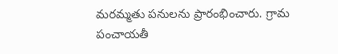మరమ్మతు పనులను ప్రారంభించారు. గ్రామ పంచాయతీ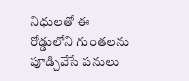నిధులతో ఈ రోడ్డులోని గుంతలను పూడ్చివేసే పనులు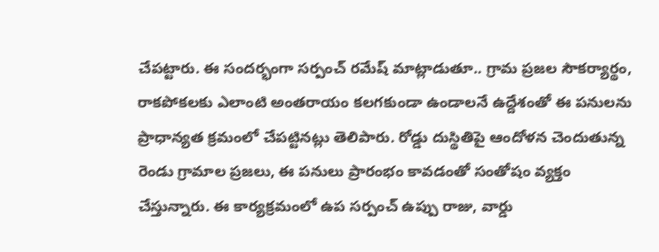చేపట్టారు. ఈ సందర్భంగా సర్పంచ్ రమేష్ మాట్లాడుతూ.. గ్రామ ప్రజల సౌకర్యార్థం, రాకపోకలకు ఎలాంటి అంతరాయం కలగకుండా ఉండాలనే ఉద్దేశంతో ఈ పనులను ప్రాధాన్యత క్రమంలో చేపట్టినట్లు తెలిపారు. రోడ్డు దుస్థితిపై ఆందోళన చెందుతున్న రెండు గ్రామాల ప్రజలు, ఈ పనులు ప్రారంభం కావడంతో సంతోషం వ్యక్తం చేస్తున్నారు. ఈ కార్యక్రమంలో ఉప సర్పంచ్ ఉప్పు రాజు, వార్డు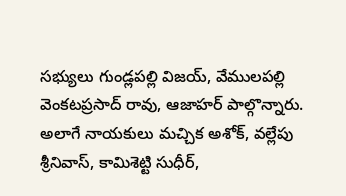సభ్యులు గుండ్లపల్లి విజయ్, వేములపల్లి వెంకటప్రసాద్ రావు, ఆజాహర్ పాల్గొన్నారు. అలాగే నాయకులు మచ్చిక అశోక్, వల్లేపు శ్రీనివాస్, కామిశెట్టి సుధీర్,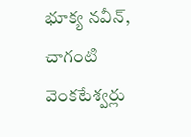భూక్య నవీన్, చాగంటి వెంకటేశ్వర్లు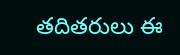తదితరులు ఈ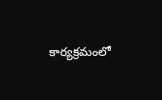కార్యక్రమంలో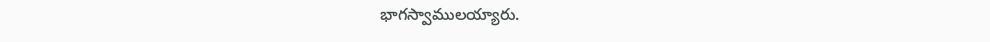భాగస్వాములయ్యారు.